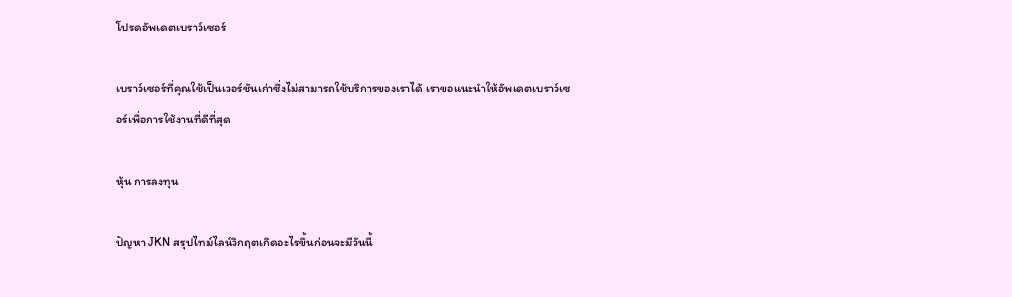โปรดอัพเดตเบราว์เซอร์

เบราว์เซอร์ที่คุณใช้เป็นเวอร์ชันเก่าซึ่งไม่สามารถใช้บริการของเราได้ เราขอแนะนำให้อัพเดตเบราว์เซอร์เพื่อการใช้งานที่ดีที่สุด

หุ้น การลงทุน

ปัญหา JKN สรุปไทม์ไลน์วิกฤตเกิดอะไรขึ้นก่อนจะมีวันนี้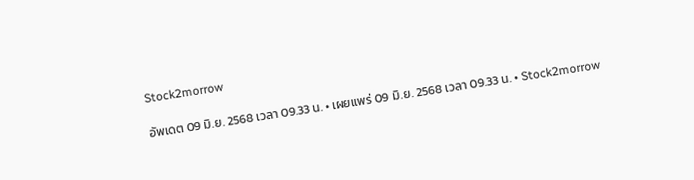Stock2morrow

อัพเดต 09 มิ.ย. 2568 เวลา 09.33 น. • เผยแพร่ 09 มิ.ย. 2568 เวลา 09.33 น. • Stock2morrow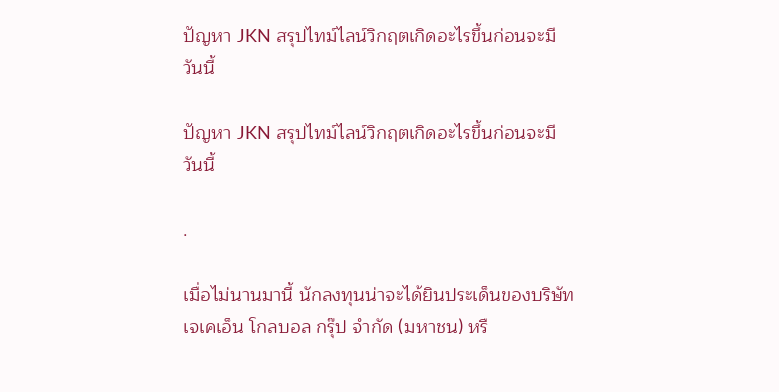ปัญหา JKN สรุปไทม์ไลน์วิกฤตเกิดอะไรขึ้นก่อนจะมีวันนี้

ปัญหา JKN สรุปไทม์ไลน์วิกฤตเกิดอะไรขึ้นก่อนจะมีวันนี้

.

เมื่อไม่นานมานี้ นักลงทุนน่าจะได้ยินประเด็นของบริษัทเจเคเอ็น โกลบอล กรุ๊ป จำกัด (มหาชน) หรื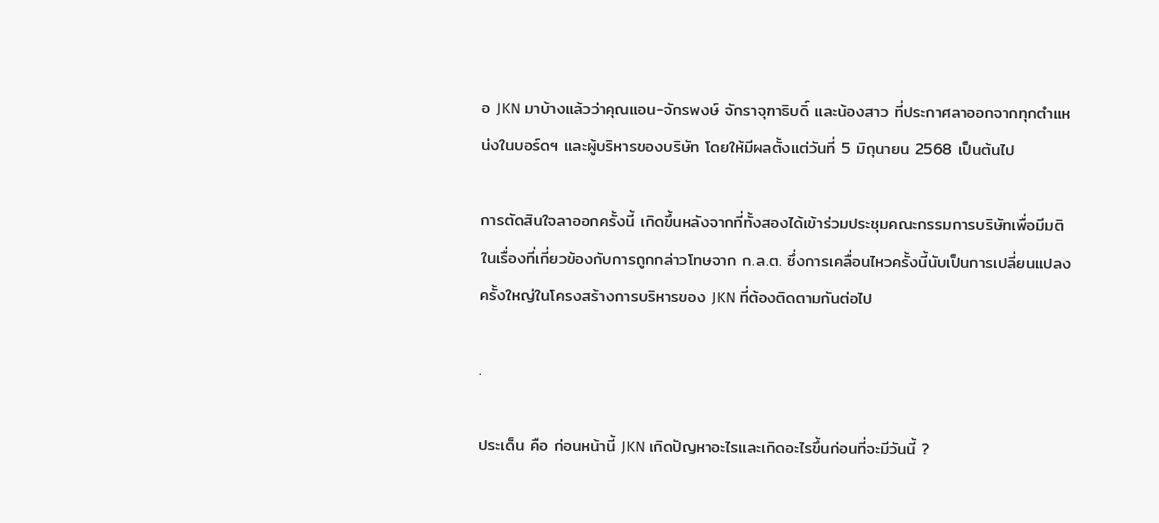อ JKN มาบ้างแล้วว่าคุณแอน-จักรพงษ์ จักราจุฑาธิบดิ์ และน้องสาว ที่ประกาศลาออกจากทุกตำแหน่งในบอร์ดฯ และผู้บริหารของบริษัท โดยให้มีผลตั้งแต่วันที่ 5 มิถุนายน 2568 เป็นต้นไป

การตัดสินใจลาออกครั้งนี้ เกิดขึ้นหลังจากที่ทั้งสองได้เข้าร่วมประชุมคณะกรรมการบริษัทเพื่อมีมติในเรื่องที่เกี่ยวข้องกับการถูกกล่าวโทษจาก ก.ล.ต. ซึ่งการเคลื่อนไหวครั้งนี้นับเป็นการเปลี่ยนแปลงครั้งใหญ่ในโครงสร้างการบริหารของ JKN ที่ต้องติดตามกันต่อไป

.

ประเด็น คือ ก่อนหน้านี้ JKN เกิดปัญหาอะไรและเกิดอะไรขึ้นก่อนที่จะมีวันนี้ ?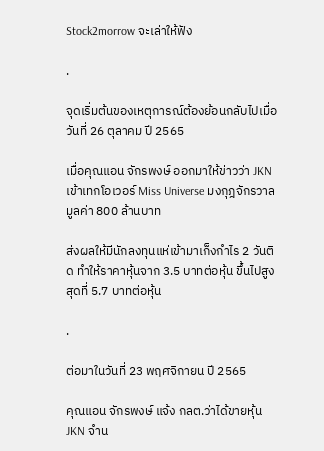Stock2morrow จะเล่าให้ฟัง

.

จุดเริ่มต้นของเหตุการณ์ต้องย้อนกลับไปเมื่อวันที่ 26 ตุลาคม ปี 2565

เมื่อคุณแอน จักรพงษ์ ออกมาให้ข่าวว่า JKN เข้าเทกโอเวอร์ Miss Universe มงกุฎจักรวาล มูลค่า 800 ล้านบาท

ส่งผลให้มีนักลงทุนแห่เข้ามาเก็งกำไร 2 วันติด ทำให้ราคาหุ้นจาก 3.5 บาทต่อหุ้น ขึ้นไปสูงสุดที่ 5.7 บาทต่อหุ้น

.

ต่อมาในวันที่ 23 พฤศจิกายน ปี 2565

คุณแอน จักรพงษ์ แจ้ง กลต.ว่าได้ขายหุ้น JKN จำน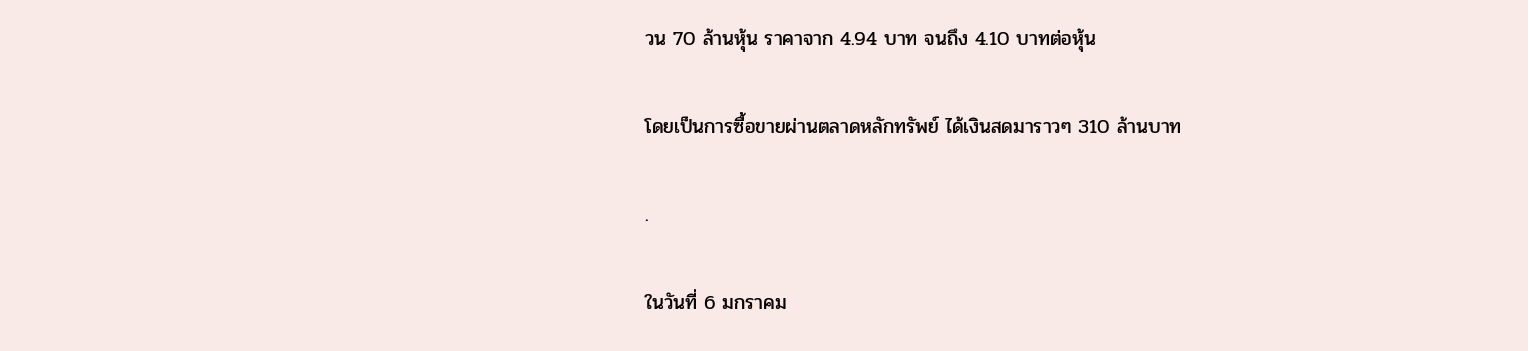วน 70 ล้านหุ้น ราคาจาก 4.94 บาท จนถึง 4.10 บาทต่อหุ้น

โดยเป็นการซื้อขายผ่านตลาดหลักทรัพย์ ได้เงินสดมาราวๆ 310 ล้านบาท

.

ในวันที่ 6 มกราคม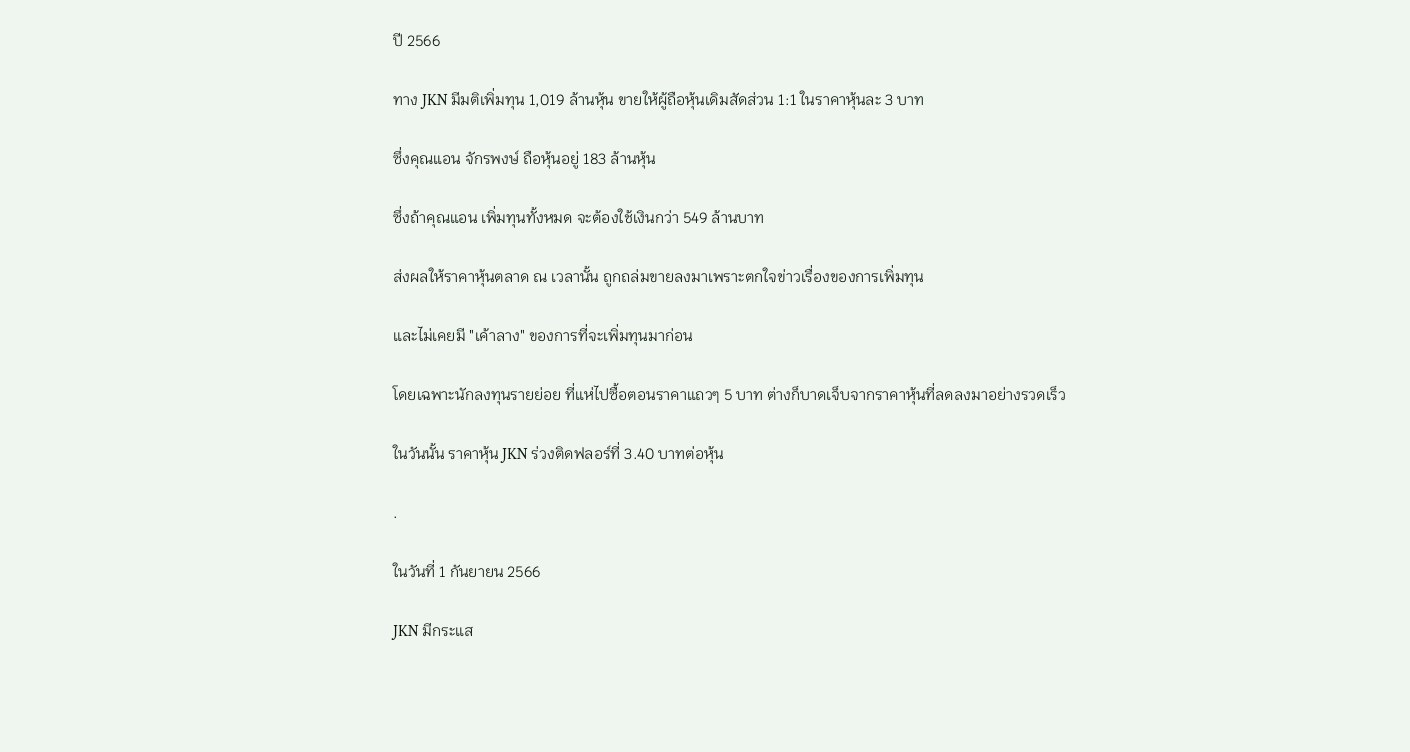ปี 2566

ทาง JKN มีมติเพิ่มทุน 1,019 ล้านหุ้น ขายให้ผู้ถือหุ้นเดิมสัดส่วน 1:1 ในราคาหุ้นละ 3 บาท

ซึ่งคุณแอน จักรพงษ์ ถือหุ้นอยู่ 183 ล้านหุ้น

ซึ่งถ้าคุณแอน เพิ่มทุนทั้งหมด จะต้องใช้เงินกว่า 549 ล้านบาท

ส่งผลให้ราคาหุ้นตลาด ณ เวลานั้น ถูกถล่มขายลงมาเพราะตกใจข่าวเรื่องของการเพิ่มทุน

และไม่เคยมี "เค้าลาง" ของการที่จะเพิ่มทุนมาก่อน

โดยเฉพาะนักลงทุนรายย่อย ที่แห่ไปซื้อตอนราคาแถวๆ 5 บาท ต่างก็บาดเจ็บจากราคาหุ้นที่ลดลงมาอย่างรวดเร็ว

ในวันนั้น ราคาหุ้น JKN ร่วงติดฟลอร์ที่ 3.40 บาทต่อหุ้น

.

ในวันที่ 1 กันยายน 2566

JKN มีกระแส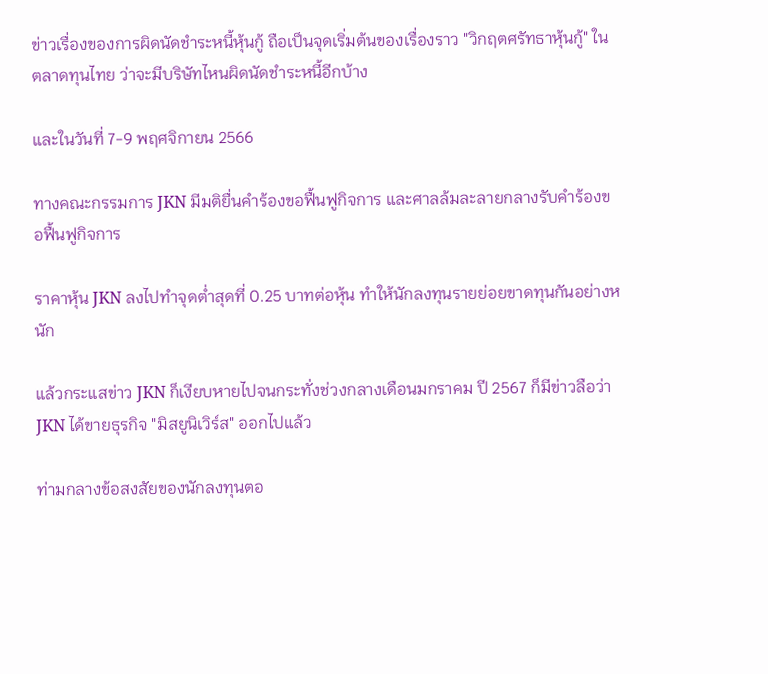ข่าวเรื่องของการผิดนัดชำระหนี้หุ้นกู้ ถือเป็นจุดเริ่มต้นของเรื่องราว "วิกฤตศรัทธาหุ้นกู้" ในตลาดทุนไทย ว่าจะมีบริษัทไหนผิดนัดชำระหนี้อีกบ้าง

และในวันที่ 7-9 พฤศจิกายน 2566

ทางคณะกรรมการ JKN มีมติยื่นคำร้องขอฟื้นฟูกิจการ และศาลล้มละลายกลางรับคำร้องขอฟื้นฟูกิจการ

ราคาหุ้น JKN ลงไปทำจุดต่ำสุดที่ 0.25 บาทต่อหุ้น ทำให้นักลงทุนรายย่อยขาดทุนกันอย่างหนัก

แล้วกระแสข่าว JKN ก็เงียบหายไปจนกระทั่งช่วงกลางเดือนมกราคม ปี 2567 ก็มีข่าวลือว่า JKN ได้ขายธุรกิจ "มิสยูนิเวิร์ส" ออกไปแล้ว

ท่ามกลางข้อสงสัยของนักลงทุนตอ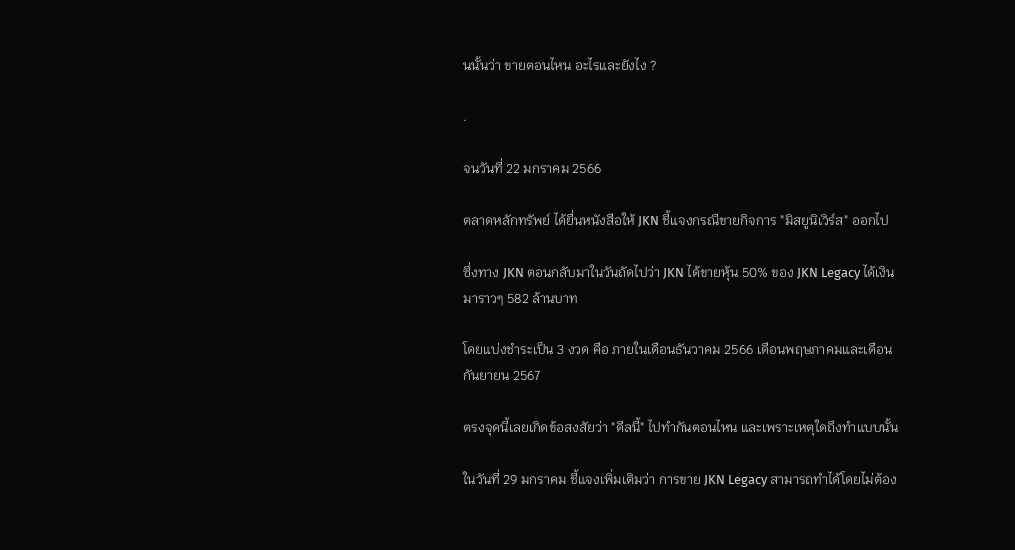นนั้นว่า ขายตอนไหน อะไรและยังไง ?

.

จนวันที่ 22 มกราคม 2566

ตลาดหลักทรัพย์ ได้ยื่นหนังสือให้ JKN ชี้แจงกรณีขายกิจการ "มิสยูนิเวิร์ส" ออกไป

ซึ่งทาง JKN ตอนกลับมาในวันถัดไปว่า JKN ได้ขายหุ้น 50% ของ JKN Legacy ได้เงินมาราวๆ 582 ล้านบาท

โดยแบ่งชำระเป็น 3 งวด คือ ภายในเดือนธันวาคม 2566 เดือนพฤษภาคมและเดือนกันยายน 2567

ตรงจุดนี้เลยเกิดข้อสงสัยว่า "ดีลนี้" ไปทำกันตอนไหน และเพราะเหตุใดถึงทำแบบนั้น

ในวันที่ 29 มกราคม ชี้แจงเพิ่มเติมว่า การขาย JKN Legacy สามารถทำได้โดยไม่ต้อง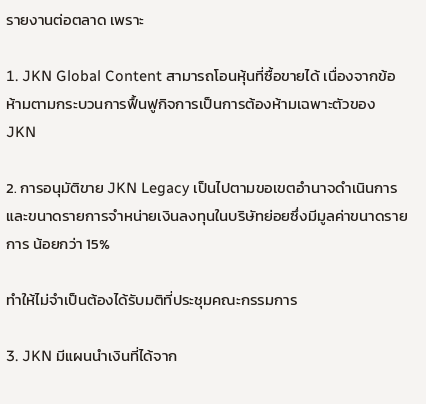รายงานต่อตลาด เพราะ

1. JKN Global Content สามารถโอนหุ้นที่ซื้อขายได้ เนื่องจากข้อห้ามตามกระบวนการฟื้นฟูกิจการเป็นการต้องห้ามเฉพาะตัวของ JKN

2. การอนุมัติขาย JKN Legacy เป็นไปตามขอเขตอำนาจดำเนินการ และขนาดรายการจำหน่ายเงินลงทุนในบริษัทย่อยซึ่งมีมูลค่าขนาดรายการ น้อยกว่า 15%

ทำให้ไม่จำเป็นต้องได้รับมติที่ประชุมคณะกรรมการ

3. JKN มีแผนนำเงินที่ได้จาก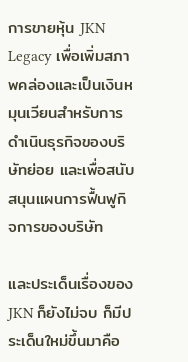การขายหุ้น JKN Legacy เพื่อเพิ่มสภาพคล่องและเป็นเงินหมุนเวียนสำหรับการดำเนินธุรกิจของบริษัทย่อย และเพื่อสนับสนุนแผนการฟื้นฟูกิจการของบริษัท

และประเด็นเรื่องของ JKN ก็ยังไม่จบ ก็มีประเด็นใหม่ขึ้นมาคือ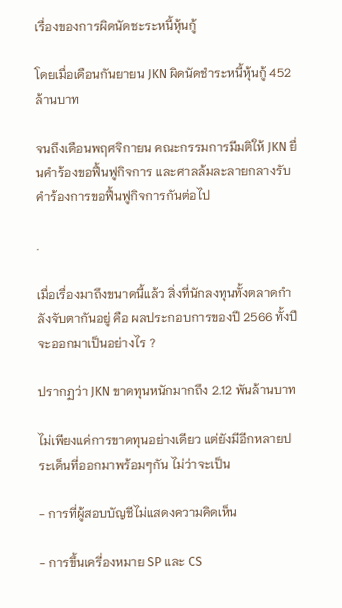เรื่องของการผิดนัดชะระหนี้หุ้นกู้

โดยเมื่อเดือนกันยายน JKN ผิดนัดชำระหนี้หุ้นกู้ 452 ล้านบาท

จนถึงเดือนพฤศจิกายน คณะกรรมการมีมติให้ JKN ยื่นคำร้องขอฟื้นฟูกิจการ และศาลล้มละลายกลางรับคำร้องการขอฟื้นฟูกิจการกันต่อไป

.

เมื่อเรื่องมาถึงขนาดนี้แล้ว สิ่งที่นักลงทุนทั้งตลาดกำลังจับตากันอยู่ คือ ผลประกอบการของปี 2566 ทั้งปีจะออกมาเป็นอย่างไร ?

ปรากฏว่า JKN ขาดทุนหนักมากถึง 2.12 พันล้านบาท

ไม่เพียงแค่การขาดทุนอย่างเดียว แต่ยังมีอีกหลายประเด็นที่ออกมาพร้อมๆกัน ไม่ว่าจะเป็น

- การที่ผู้สอบบัญชีไม่แสดงความคิดเห็น

- การขึ้นเครี่องหมาย SP และ CS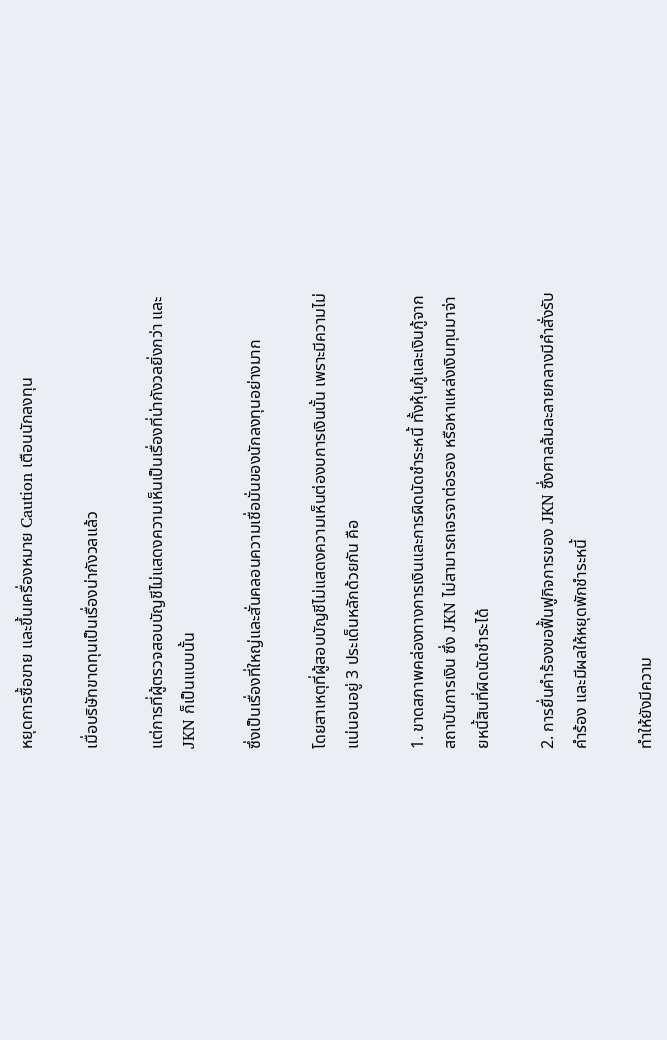หยุดการซื้อขาย และขึ้นเครื่องหมาย Caution เตือนนักลงทุน

เมื่อบริษัทขาดทุนเป็นเรื่องน่ากังวลแล้ว

แต่การที่ผู้ตรวจสอบบัญชีไม่แสดงความเห็นเป็นเรื่องที่น่ากังวลยิ่งกว่า และ JKN ก็เป็นแบบนั้น

ซึ่งเป็นเรื่องที่ใหญ่และสั่นคลอนความเชื่อมั่นของนักลงทุนอย่างมาก

โดยสาเหตุที่ผู้สอบบัญชีไม่แสดงความเห็นต่องบการเงินนั้น เพราะมีความไม่แน่นอนอยู่ 3 ประเด็นหลักด้วยกัน คือ

1. ขาดสภาพคล่องทางการเงินและการผิดนัดชําระหนี้ ทั้งหุ้นกู้และเงินกู้จากสถาบันการเงิน ซึ่ง JKN ไม่สามารถเจรจาต่อรอง หรือหาแหล่งเงินทุนมาจ่ายหนี้สินที่ผิดนัดชําระได้

2. การยื่นคําร้องขอฟื้นฟูกิจการของ JKN ซึ่งศาลล้มละลายกลางมีคำสั่งรับคำร้อง และมีผลให้หยุดพักชำระหนี้

ทำให้ยังมีความ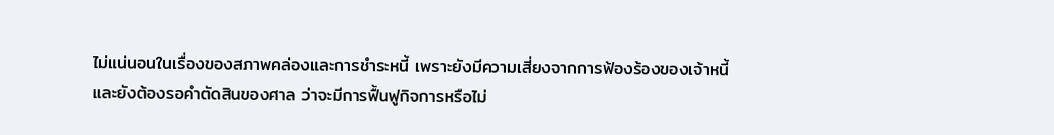ไม่แน่นอนในเรื่องของสภาพคล่องและการชำระหนี้ เพราะยังมีความเสี่ยงจากการฟ้องร้องของเจ้าหนี้ และยังต้องรอคำตัดสินของศาล ว่าจะมีการฟื้นฟูกิจการหรือไม่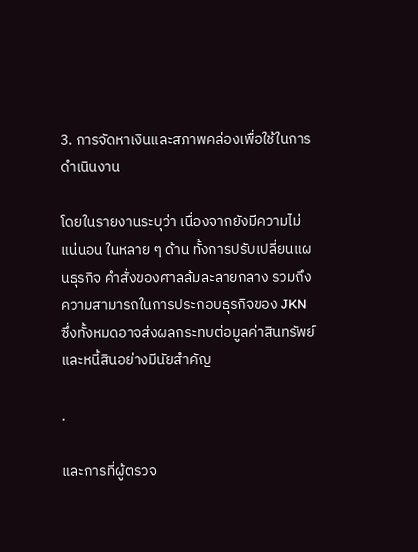3. การจัดหาเงินและสภาพคล่องเพื่อใช้ในการดําเนินงาน

โดยในรายงานระบุว่า เนื่องจากยังมีความไม่แน่นอน ในหลาย ๆ ด้าน ทั้งการปรับเปลี่ยนแผนธุรกิจ คําสั่งของศาลล้มละลายกลาง รวมถึงความสามารถในการประกอบธุรกิจของ JKN ซึ่งทั้งหมดอาจส่งผลกระทบต่อมูลค่าสินทรัพย์และหนี้สินอย่างมีนัยสำคัญ

.

และการที่ผู้ตรวจ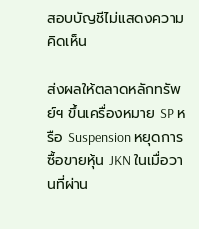สอบบัญชีไม่แสดงความคิดเห็น

ส่งผลให้ตลาดหลักทรัพย์ฯ ขึ้นเครื่องหมาย SP หรือ Suspension หยุดการซื้อขายหุ้น JKN ในเมื่อวานที่ผ่าน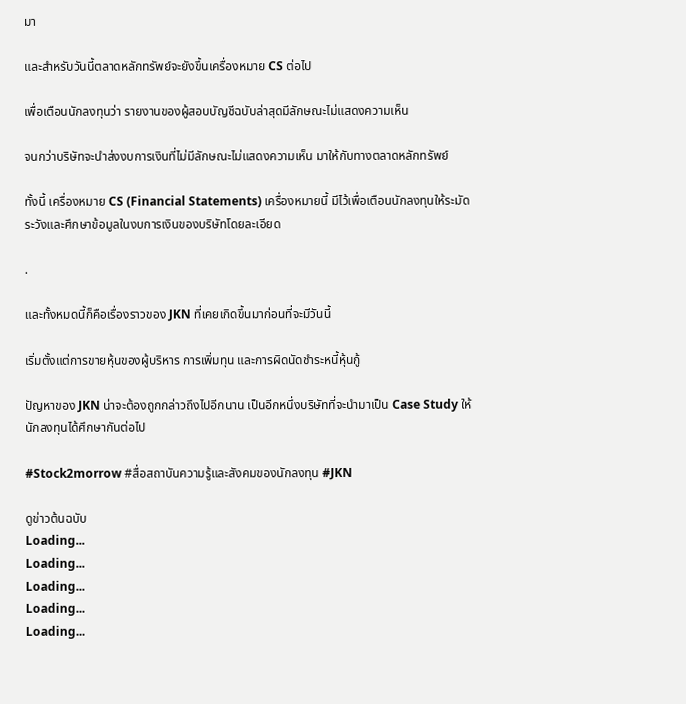มา

และสำหรับวันนี้ตลาดหลักทรัพย์จะยังขึ้นเครื่องหมาย CS ต่อไป

เพื่อเตือนนักลงทุนว่า รายงานของผู้สอบบัญชีฉบับล่าสุดมีลักษณะไม่แสดงความเห็น

จนกว่าบริษัทจะนำส่งงบการเงินที่ไม่มีลักษณะไม่แสดงความเห็น มาให้กับทางตลาดหลักทรัพย์

ทั้งนี้ เครื่องหมาย CS (Financial Statements) เครื่องหมายนี้ มีไว้เพื่อเตือนนักลงทุนให้ระมัดระวังและศึกษาข้อมูลในงบการเงินของบริษัทโดยละเอียด

.

และทั้งหมดนี้ก็คือเรื่องราวของ JKN ที่เคยเกิดขึ้นมาก่อนที่จะมีวันนี้

เริ่มตั้งแต่การขายหุ้นของผู้บริหาร การเพิ่มทุน และการผิดนัดชำระหนี้หุ้นกู้

ปัญหาของ JKN น่าจะต้องถูกกล่าวถึงไปอีกนาน เป็นอีกหนึ่งบริษัทที่จะนำมาเป็น Case Study ให้นักลงทุนได้ศึกษากันต่อไป

#Stock2morrow #สื่อสถาบันความรู้และสังคมของนักลงทุน #JKN

ดูข่าวต้นฉบับ
Loading...
Loading...
Loading...
Loading...
Loading...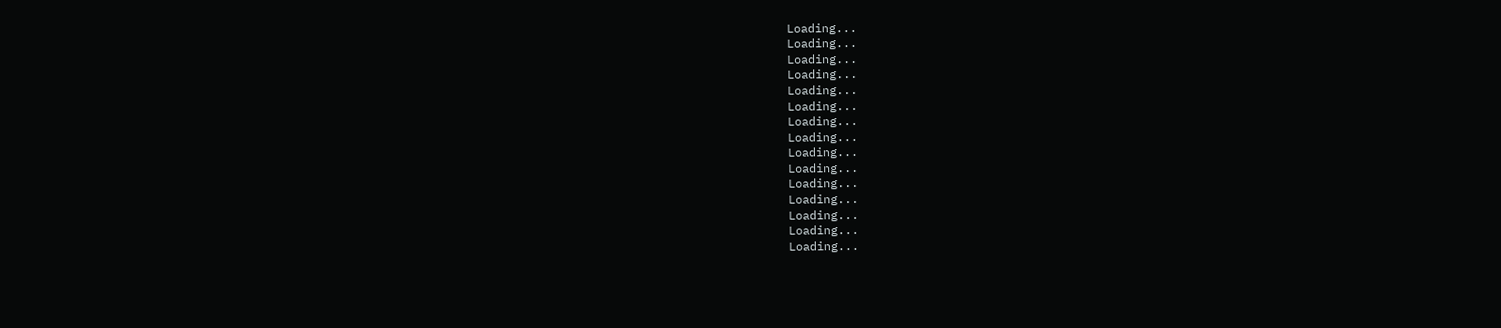Loading...
Loading...
Loading...
Loading...
Loading...
Loading...
Loading...
Loading...
Loading...
Loading...
Loading...
Loading...
Loading...
Loading...
Loading...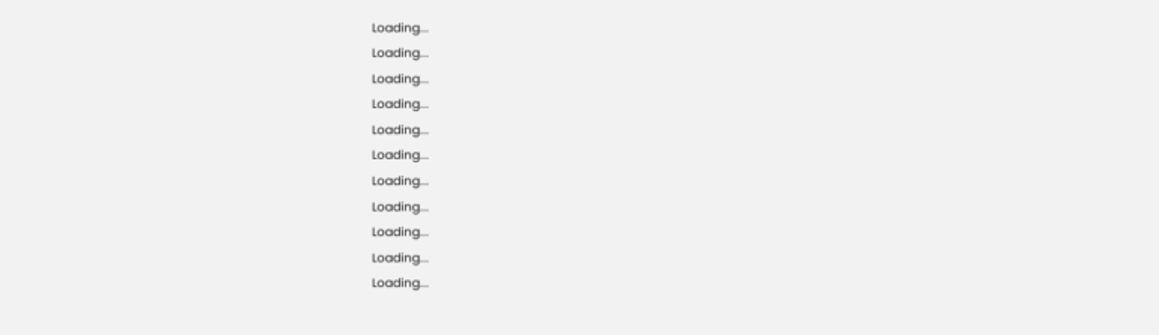Loading...
Loading...
Loading...
Loading...
Loading...
Loading...
Loading...
Loading...
Loading...
Loading...
Loading...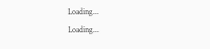Loading...
Loading...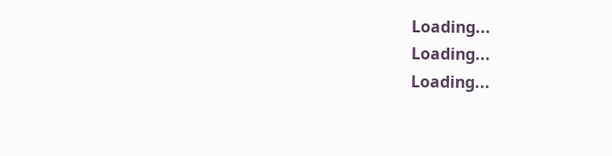Loading...
Loading...
Loading...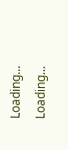Loading...
Loading...